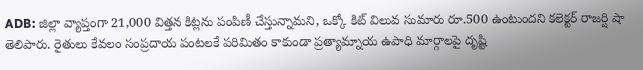ADB: జిల్లా వ్యాప్తంగా 21,000 విత్తన కిట్లను పంపిణీ చేస్తున్నామని, ఒక్కో కిట్ విలువ సుమారు రూ.500 ఉంటుందని కలెక్టర్ రాజర్షి షా తెలిపారు. రైతులు కేవలం సంప్రదాయ పంటలకే పరిమితం కాకుండా ప్రత్యామ్నాయ ఉపాధి మార్గాలపై దృష్టి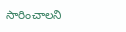సారించాలని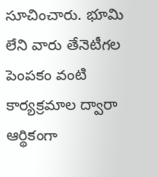సూచించారు. భూమి లేని వారు తేనెటీగల పెంపకం వంటి కార్యక్రమాల ద్వారా ఆర్థికంగా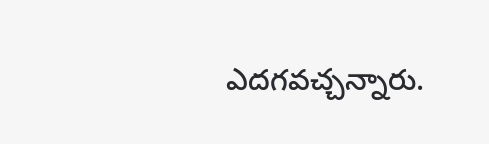ఎదగవచ్చన్నారు.